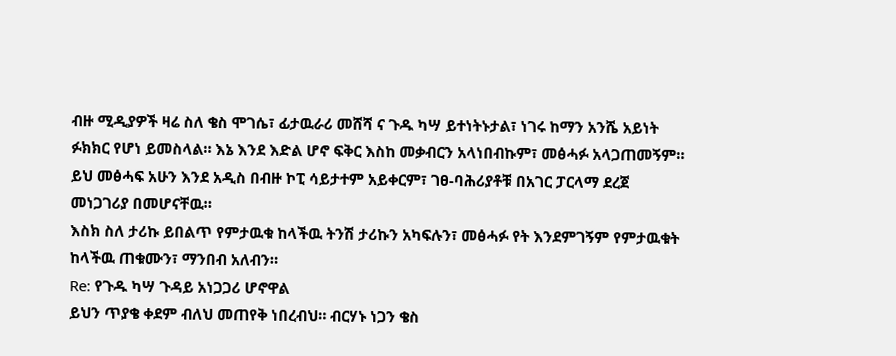ብዙ ሚዲያዎች ዛሬ ስለ ቄስ ሞገሴ፣ ፊታዉራሪ መሸሻ ና ጉዱ ካሣ ይተነትኑታል፣ ነገሩ ከማን አንሼ አይነት ፉክክር የሆነ ይመስላል። እኔ እንደ እድል ሆኖ ፍቅር እስከ መቃብርን አላነበብኩም፣ መፅሓፉ አላጋጠመኝም።
ይህ መፅሓፍ አሁን እንደ አዲስ በብዙ ኮፒ ሳይታተም አይቀርም፣ ገፀ-ባሕሪያቶቹ በአገር ፓርላማ ደረጀ መነጋገሪያ በመሆናቸዉ።
እስክ ስለ ታሪኩ ይበልጥ የምታዉቁ ከላችዉ ትንሽ ታሪኩን አካፍሉን፣ መፅሓፉ የት እንደምገኝም የምታዉቁት ከላችዉ ጠቁሙን፣ ማንበብ አለብን።
Re: የጉዱ ካሣ ጉዳይ አነጋጋሪ ሆኖዋል
ይህን ጥያቄ ቀደም ብለህ መጠየቅ ነበረብህ። ብርሃኑ ነጋን ቄስ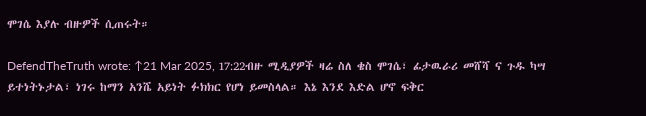ሞገሴ እያሉ ብዙዎች ሲጠሩት።

DefendTheTruth wrote: ↑21 Mar 2025, 17:22ብዙ ሚዲያዎች ዛሬ ስለ ቄስ ሞገሴ፣ ፊታዉራሪ መሸሻ ና ጉዱ ካሣ ይተነትኑታል፣ ነገሩ ከማን አንሼ አይነት ፉክክር የሆነ ይመስላል። እኔ እንደ እድል ሆኖ ፍቅር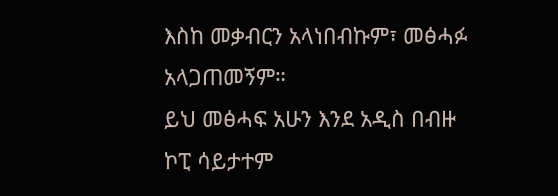እስከ መቃብርን አላነበብኩም፣ መፅሓፉ አላጋጠመኝም።
ይህ መፅሓፍ አሁን እንደ አዲስ በብዙ ኮፒ ሳይታተም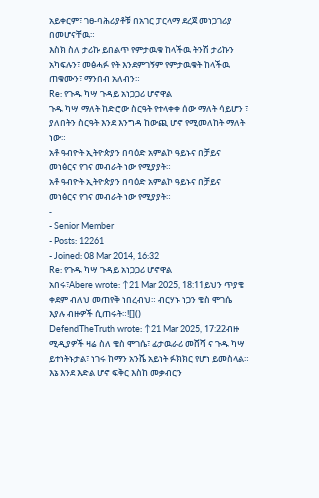አይቀርም፣ ገፀ-ባሕሪያቶቹ በአገር ፓርላማ ደረጀ መነጋገሪያ በመሆናቸዉ።
እስክ ስለ ታሪኩ ይበልጥ የምታዉቁ ከላችዉ ትንሽ ታሪኩን አካፍሉን፣ መፅሓፉ የት እንደምገኝም የምታዉቁት ከላችዉ ጠቁሙን፣ ማንበብ አለብን።
Re: የጉዱ ካሣ ጉዳይ አነጋጋሪ ሆኖዋል
ጉዱ ካሣ ማለት ከድሮው ስርዓት የተላቀቀ ሰው ማለት ሳይሆን ፣ ያለበትን ስርዓት እንደ እንግዳ ከውጪ ሆኖ የሚመለከት ማለት ነው።
አቶ ዓብዮት ኢትዮጵያን በባዕድ አምልኮ ዓይኑና በቻይና መነፅርና የገና መብራት ነው የሚያያት።
አቶ ዓብዮት ኢትዮጵያን በባዕድ አምልኮ ዓይኑና በቻይና መነፅርና የገና መብራት ነው የሚያያት።
-
- Senior Member
- Posts: 12261
- Joined: 08 Mar 2014, 16:32
Re: የጉዱ ካሣ ጉዳይ አነጋጋሪ ሆኖዋል
አበሩ፣Abere wrote: ↑21 Mar 2025, 18:11ይህን ጥያቄ ቀደም ብለህ መጠየቅ ነበረብህ። ብርሃኑ ነጋን ቄስ ሞገሴ እያሉ ብዙዎች ሲጠሩት።![]()
DefendTheTruth wrote: ↑21 Mar 2025, 17:22ብዙ ሚዲያዎች ዛሬ ስለ ቄስ ሞገሴ፣ ፊታዉራሪ መሸሻ ና ጉዱ ካሣ ይተነትኑታል፣ ነገሩ ከማን አንሼ አይነት ፉክክር የሆነ ይመስላል። እኔ እንደ እድል ሆኖ ፍቅር እስከ መቃብርን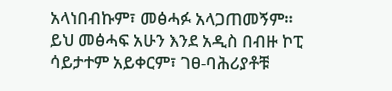አላነበብኩም፣ መፅሓፉ አላጋጠመኝም።
ይህ መፅሓፍ አሁን እንደ አዲስ በብዙ ኮፒ ሳይታተም አይቀርም፣ ገፀ-ባሕሪያቶቹ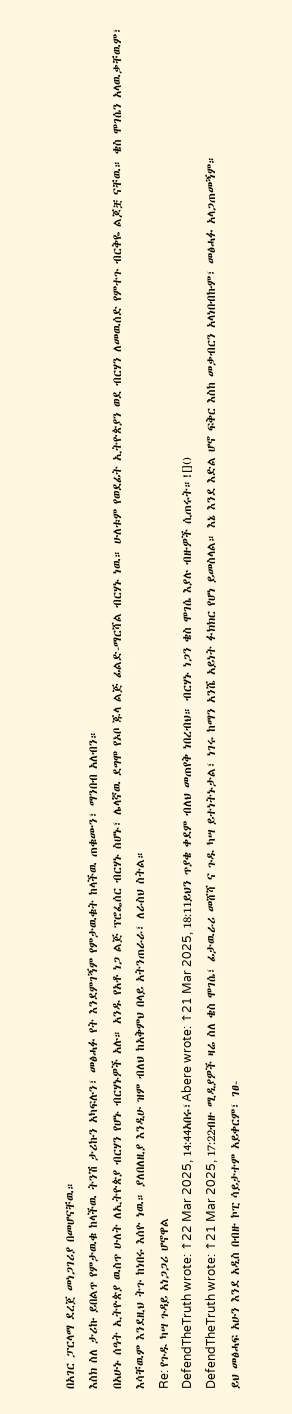በአገር ፓርላማ ደረጀ መነጋገሪያ በመሆናቸዉ።
እስክ ስለ ታሪኩ ይበልጥ የምታዉቁ ከላችዉ ትንሽ ታሪኩን አካፍሉን፣ መፅሓፉ የት እንደምገኝም የምታዉቁት ከላችዉ ጠቁሙን፣ ማንበብ አለብን።
በአሁኑ ሰዓት ኢትዮጵያ ዉስጥ ሁለት ለኢትዮጵያ ብርሃን የሆኑ ብርሃኑዎች አሉ። አንዱ የአቶ ነጋ ልጅ ፕሮፌሰር ብርሃኑ ስሆኑ፣ ሌላኛዉ ደግሞ የኦቦ ጁላ ልጅ ፊልድ-ማርሻል ብርሃኑ ነዉ። ሁለቱም የወደፊት ኢትዮጵያን ወደ ብርሃን ለመዉሰድ የምተጉ ብርቅዬ ልጆቿ ናቸዉ። ቄስ ሞገሴን አላዉቃቸዉም፣ እሳቸዉም እንደዚህ ትጉ ከነበሩ እሰዮ ነዉ። ያለበለዚያ እንዲሁ ዝም ብለህ ከአቅምህ በላይ አትንጠራራ፣ ለራስህ ስትል።
Re: የጉዱ ካሣ ጉዳይ አነጋጋሪ ሆኖዋል
DefendTheTruth wrote: ↑22 Mar 2025, 14:44አበሩ፣Abere wrote: ↑21 Mar 2025, 18:11ይህን ጥያቄ ቀደም ብለህ መጠየቅ ነበረብህ። ብርሃኑ ነጋን ቄስ ሞገሴ እያሉ ብዙዎች ሲጠሩት።![]()
DefendTheTruth wrote: ↑21 Mar 2025, 17:22ብዙ ሚዲያዎች ዛሬ ስለ ቄስ ሞገሴ፣ ፊታዉራሪ መሸሻ ና ጉዱ ካሣ ይተነትኑታል፣ ነገሩ ከማን አንሼ አይነት ፉክክር የሆነ ይመስላል። እኔ እንደ እድል ሆኖ ፍቅር እስከ መቃብርን አላነበብኩም፣ መፅሓፉ አላጋጠመኝም።
ይህ መፅሓፍ አሁን እንደ አዲስ በብዙ ኮፒ ሳይታተም አይቀርም፣ ገፀ-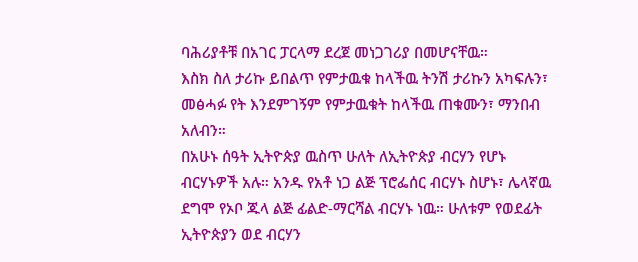ባሕሪያቶቹ በአገር ፓርላማ ደረጀ መነጋገሪያ በመሆናቸዉ።
እስክ ስለ ታሪኩ ይበልጥ የምታዉቁ ከላችዉ ትንሽ ታሪኩን አካፍሉን፣ መፅሓፉ የት እንደምገኝም የምታዉቁት ከላችዉ ጠቁሙን፣ ማንበብ አለብን።
በአሁኑ ሰዓት ኢትዮጵያ ዉስጥ ሁለት ለኢትዮጵያ ብርሃን የሆኑ ብርሃኑዎች አሉ። አንዱ የአቶ ነጋ ልጅ ፕሮፌሰር ብርሃኑ ስሆኑ፣ ሌላኛዉ ደግሞ የኦቦ ጁላ ልጅ ፊልድ-ማርሻል ብርሃኑ ነዉ። ሁለቱም የወደፊት ኢትዮጵያን ወደ ብርሃን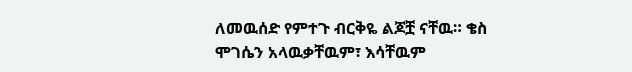ለመዉሰድ የምተጉ ብርቅዬ ልጆቿ ናቸዉ። ቄስ ሞገሴን አላዉቃቸዉም፣ እሳቸዉም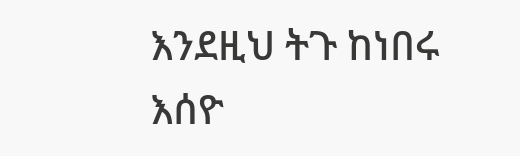እንደዚህ ትጉ ከነበሩ እሰዮ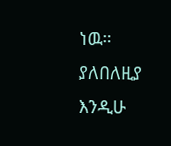ነዉ። ያለበለዚያ እንዲሁ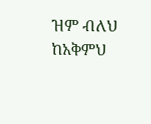ዝም ብለህ ከአቅምህ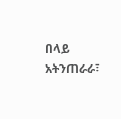በላይ አትንጠራራ፣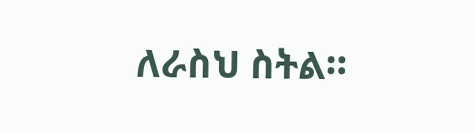ለራስህ ስትል።